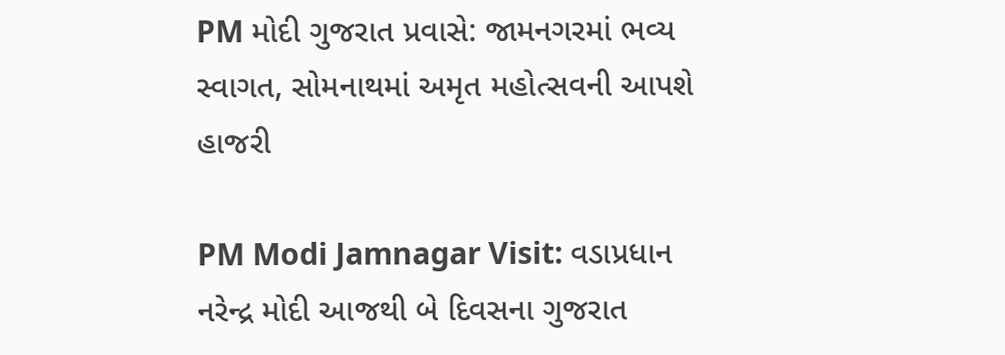PM મોદી ગુજરાત પ્રવાસે: જામનગરમાં ભવ્ય સ્વાગત, સોમનાથમાં અમૃત મહોત્સવની આપશે હાજરી

PM Modi Jamnagar Visit: વડાપ્રધાન નરેન્દ્ર મોદી આજથી બે દિવસના ગુજરાત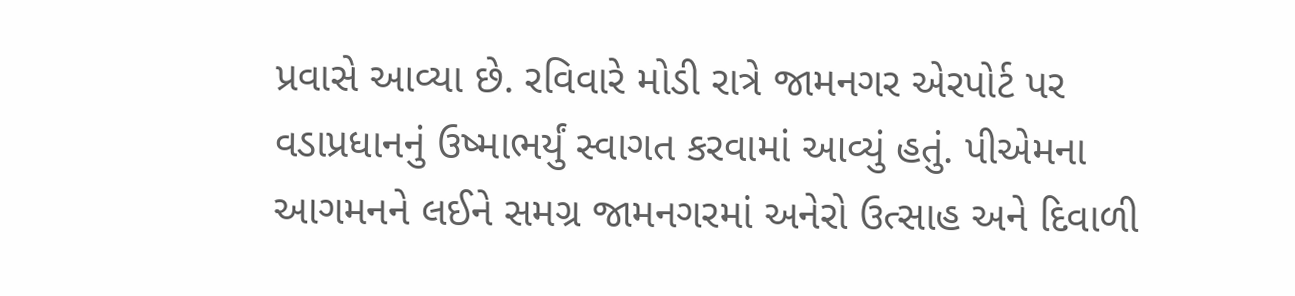પ્રવાસે આવ્યા છે. રવિવારે મોડી રાત્રે જામનગર એરપોર્ટ પર વડાપ્રધાનનું ઉષ્માભર્યું સ્વાગત કરવામાં આવ્યું હતું. પીએમના આગમનને લઈને સમગ્ર જામનગરમાં અનેરો ઉત્સાહ અને દિવાળી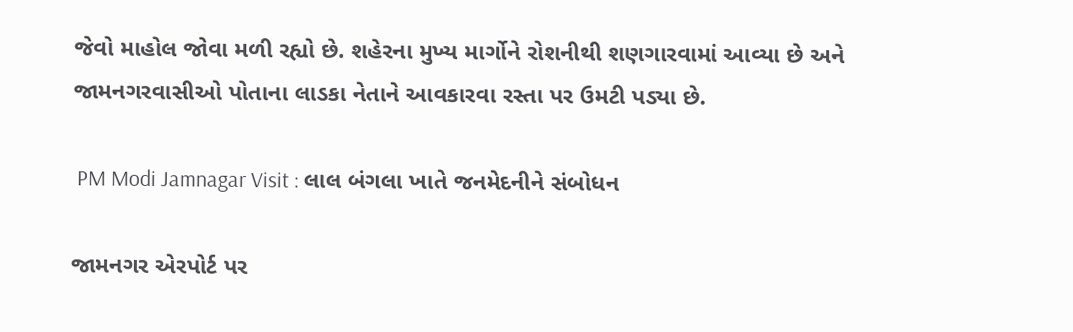જેવો માહોલ જોવા મળી રહ્યો છે. શહેરના મુખ્ય માર્ગોને રોશનીથી શણગારવામાં આવ્યા છે અને જામનગરવાસીઓ પોતાના લાડકા નેતાને આવકારવા રસ્તા પર ઉમટી પડ્યા છે.

 PM Modi Jamnagar Visit : લાલ બંગલા ખાતે જનમેદનીને સંબોધન

જામનગર એરપોર્ટ પર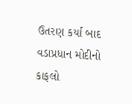ઉતરણ કર્યા બાદ વડાપ્રધાન મોદીનો કાફલો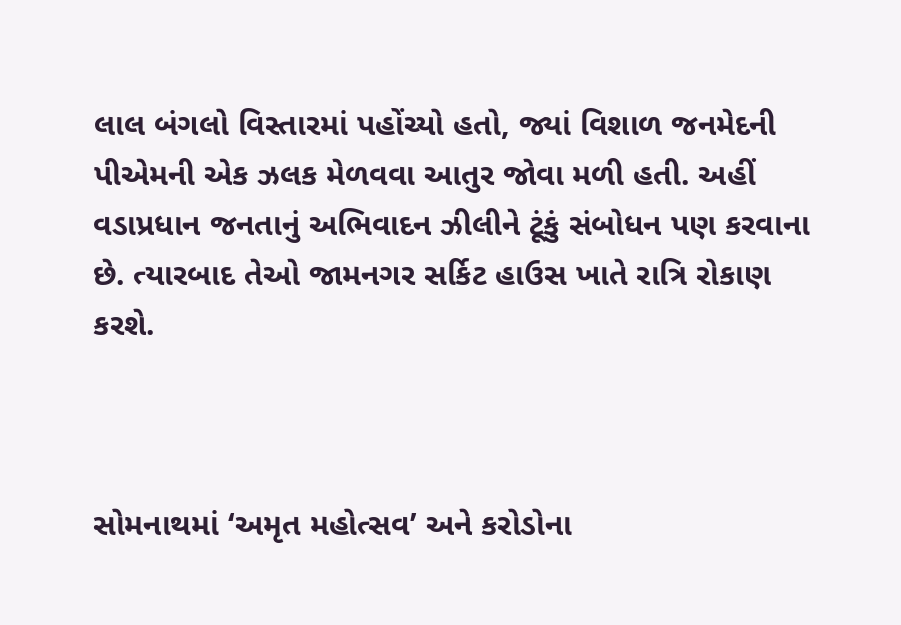લાલ બંગલો વિસ્તારમાં પહોંચ્યો હતો, જ્યાં વિશાળ જનમેદની પીએમની એક ઝલક મેળવવા આતુર જોવા મળી હતી. અહીં વડાપ્રધાન જનતાનું અભિવાદન ઝીલીને ટૂંકું સંબોધન પણ કરવાના છે. ત્યારબાદ તેઓ જામનગર સર્કિટ હાઉસ ખાતે રાત્રિ રોકાણ કરશે.



સોમનાથમાં ‘અમૃત મહોત્સવ’ અને કરોડોના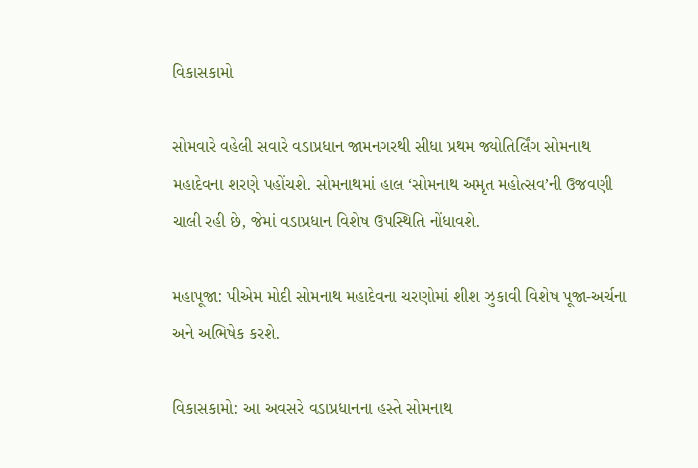વિકાસકામો

સોમવારે વહેલી સવારે વડાપ્રધાન જામનગરથી સીધા પ્રથમ જ્યોતિર્લિંગ સોમનાથ મહાદેવના શરણે પહોંચશે. સોમનાથમાં હાલ ‘સોમનાથ અમૃત મહોત્સવ’ની ઉજવણી ચાલી રહી છે, જેમાં વડાપ્રધાન વિશેષ ઉપસ્થિતિ નોંધાવશે.

મહાપૂજા: પીએમ મોદી સોમનાથ મહાદેવના ચરણોમાં શીશ ઝુકાવી વિશેષ પૂજા-અર્ચના અને અભિષેક કરશે.

વિકાસકામો: આ અવસરે વડાપ્રધાનના હસ્તે સોમનાથ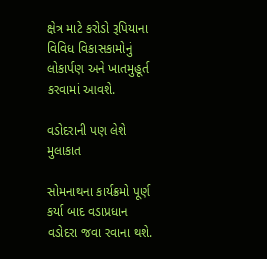ક્ષેત્ર માટે કરોડો રૂપિયાના વિવિધ વિકાસકામોનું લોકાર્પણ અને ખાતમુહૂર્ત કરવામાં આવશે.

વડોદરાની પણ લેશે મુલાકાત

સોમનાથના કાર્યક્રમો પૂર્ણ કર્યા બાદ વડાપ્રધાન વડોદરા જવા રવાના થશે.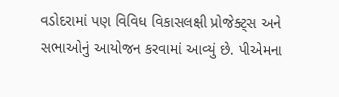વડોદરામાં પણ વિવિધ વિકાસલક્ષી પ્રોજેક્ટ્સ અને સભાઓનું આયોજન કરવામાં આવ્યું છે. પીએમના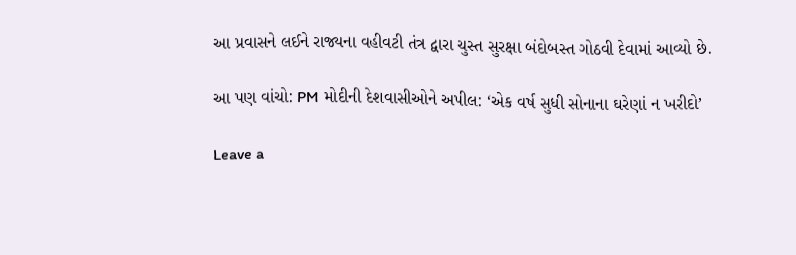આ પ્રવાસને લઈને રાજ્યના વહીવટી તંત્ર દ્વારા ચુસ્ત સુરક્ષા બંદોબસ્ત ગોઠવી દેવામાં આવ્યો છે.

આ પણ વાંચો: PM મોદીની દેશવાસીઓને અપીલ: ‘એક વર્ષ સુધી સોનાના ઘરેણાં ન ખરીદો’

Leave a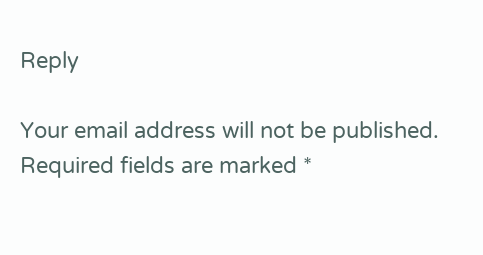Reply

Your email address will not be published. Required fields are marked *